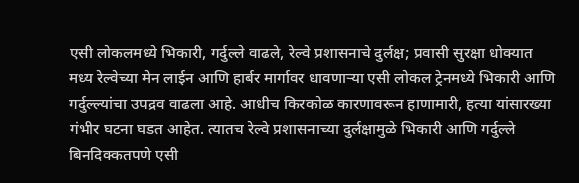एसी लोकलमध्ये भिकारी, गर्दुल्ले वाढले, रेल्वे प्रशासनाचे दुर्लक्ष; प्रवासी सुरक्षा धोक्यात
मध्य रेल्वेच्या मेन लाईन आणि हार्बर मार्गावर धावणाऱ्या एसी लोकल ट्रेनमध्ये भिकारी आणि गर्दुल्ल्यांचा उपद्रव वाढला आहे. आधीच किरकोळ कारणावरून हाणामारी, हत्या यांसारख्या गंभीर घटना घडत आहेत. त्यातच रेल्वे प्रशासनाच्या दुर्लक्षामुळे भिकारी आणि गर्दुल्ले बिनदिक्कतपणे एसी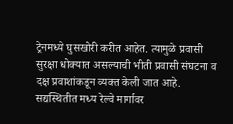ट्रेनमध्ये घुसखोरी करीत आहेत. त्यामुळे प्रवासी सुरक्षा धोक्यात असल्याची भीती प्रवासी संघटना व दक्ष प्रवाशांकडून व्यक्त केली जात आहे.
सद्यस्थितीत मध्य रेल्वे मार्गावर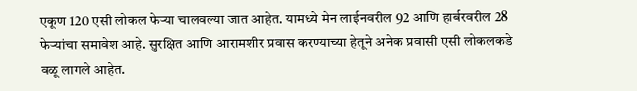एकूण 120 एसी लोकल फेऱ्या चालवल्या जात आहेत. यामध्ये मेन लाईनवरील 92 आणि हार्बरवरील 28 फेऱ्यांचा समावेश आहे. सुरक्षित आणि आरामशीर प्रवास करण्याच्या हेतूने अनेक प्रवासी एसी लोकलकडे वळू लागले आहेत.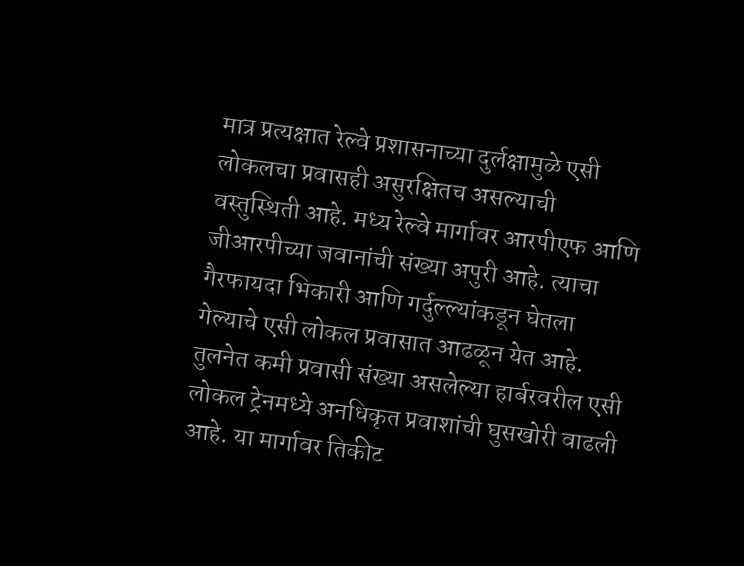मात्र प्रत्यक्षात रेल्वे प्रशासनाच्या दुर्लक्षामुळे एसी लोकलचा प्रवासही असुरक्षितच असल्याची वस्तुस्थिती आहे. मध्य रेल्वे मार्गावर आरपीएफ आणि जीआरपीच्या जवानांची संख्या अपुरी आहे. त्याचा गैरफायदा भिकारी आणि गर्दुल्ल्यांकडून घेतला गेल्याचे एसी लोकल प्रवासात आढळून येत आहे. तुलनेत कमी प्रवासी संख्या असलेल्या हार्बरवरील एसी लोकल ट्रेनमध्ये अनधिकृत प्रवाशांची घुसखोरी वाढली आहे. या मार्गावर तिकीट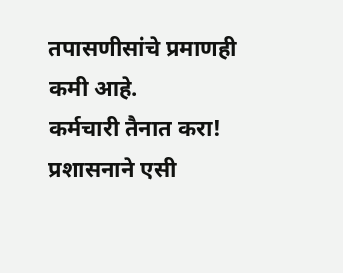तपासणीसांचे प्रमाणही कमी आहे.
कर्मचारी तैनात करा!
प्रशासनाने एसी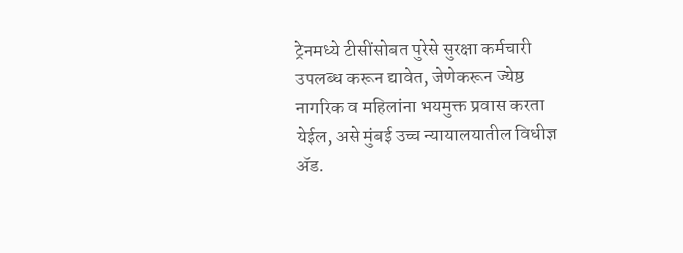ट्रेनमध्ये टीसींसोबत पुरेसे सुरक्षा कर्मचारी उपलब्ध करून द्यावेत, जेणेकरून ज्येष्ठ नागरिक व महिलांना भयमुक्त प्रवास करता येईल, असे मुंबई उच्च न्यायालयातील विधीज्ञ ॲड.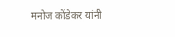मनोज कोंडेकर यांनी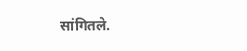सांगितले.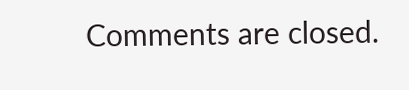Comments are closed.